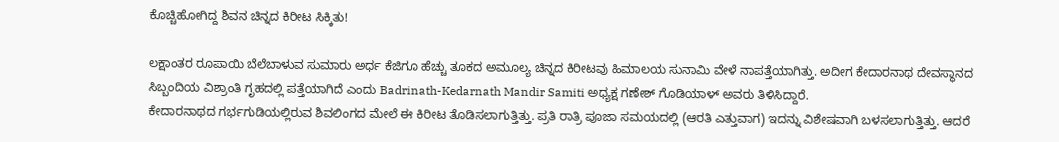ಕೊಚ್ಚಿಹೋಗಿದ್ದ ಶಿವನ ಚಿನ್ನದ ಕಿರೀಟ ಸಿಕ್ಕಿತು!

ಲಕ್ಷಾಂತರ ರೂಪಾಯಿ ಬೆಲೆಬಾಳುವ ಸುಮಾರು ಅರ್ಧ ಕೆಜಿಗೂ ಹೆಚ್ಚು ತೂಕದ ಅಮೂಲ್ಯ ಚಿನ್ನದ ಕಿರೀಟವು ಹಿಮಾಲಯ ಸುನಾಮಿ ವೇಳೆ ನಾಪತ್ತೆಯಾಗಿತ್ತು. ಅದೀಗ ಕೇದಾರನಾಥ ದೇವಸ್ಥಾನದ ಸಿಬ್ಬಂದಿಯ ವಿಶ್ರಾಂತಿ ಗೃಹದಲ್ಲಿ ಪತ್ತೆಯಾಗಿದೆ ಎಂದು Badrinath-Kedarnath Mandir Samiti ಅಧ್ಯಕ್ಷ ಗಣೇಶ್ ಗೊಡಿಯಾಳ್ ಅವರು ತಿಳಿಸಿದ್ದಾರೆ.
ಕೇದಾರನಾಥದ ಗರ್ಭಗುಡಿಯಲ್ಲಿರುವ ಶಿವಲಿಂಗದ ಮೇಲೆ ಈ ಕಿರೀಟ ತೊಡಿಸಲಾಗುತ್ತಿತ್ತು. ಪ್ರತಿ ರಾತ್ರಿ ಪೂಜಾ ಸಮಯದಲ್ಲಿ (ಆರತಿ ಎತ್ತುವಾಗ) ಇದನ್ನು ವಿಶೇಷವಾಗಿ ಬಳಸಲಾಗುತ್ತಿತ್ತು. ಆದರೆ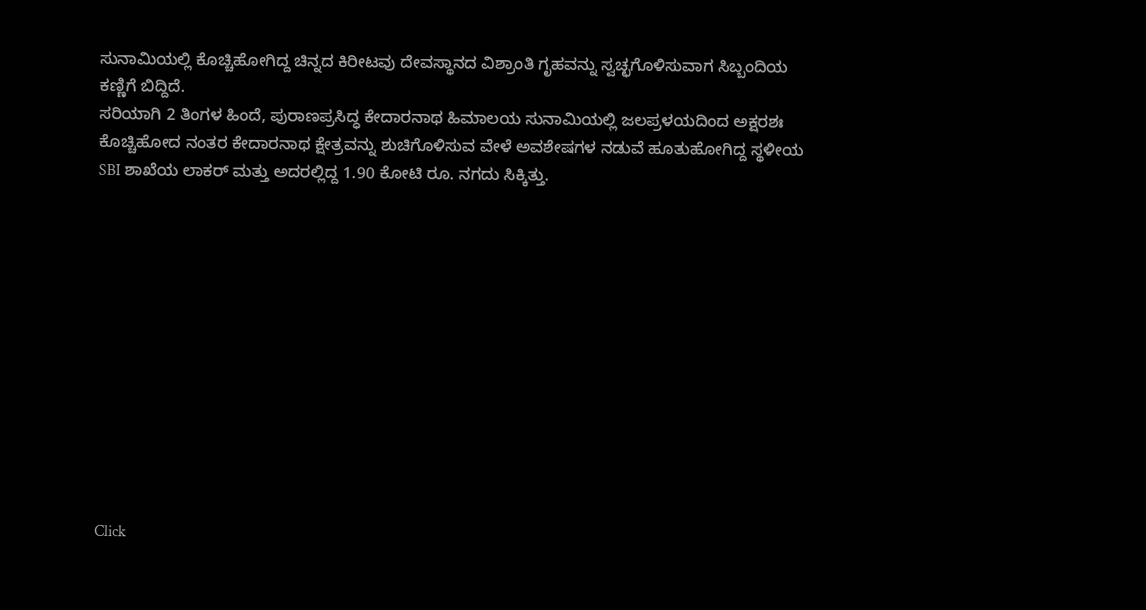ಸುನಾಮಿಯಲ್ಲಿ ಕೊಚ್ಚಿಹೋಗಿದ್ದ ಚಿನ್ನದ ಕಿರೀಟವು ದೇವಸ್ಥಾನದ ವಿಶ್ರಾಂತಿ ಗೃಹವನ್ನು ಸ್ವಚ್ಛಗೊಳಿಸುವಾಗ ಸಿಬ್ಬಂದಿಯ ಕಣ್ಣಿಗೆ ಬಿದ್ದಿದೆ.
ಸರಿಯಾಗಿ 2 ತಿಂಗಳ ಹಿಂದೆ, ಪುರಾಣಪ್ರಸಿದ್ಧ ಕೇದಾರನಾಥ ಹಿಮಾಲಯ ಸುನಾಮಿಯಲ್ಲಿ ಜಲಪ್ರಳಯದಿಂದ ಅಕ್ಷರಶಃ ಕೊಚ್ಚಿಹೋದ ನಂತರ ಕೇದಾರನಾಥ ಕ್ಷೇತ್ರವನ್ನು ಶುಚಿಗೊಳಿಸುವ ವೇಳೆ ಅವಶೇಷಗಳ ನಡುವೆ ಹೂತುಹೋಗಿದ್ದ ಸ್ಥಳೀಯ SBI ಶಾಖೆಯ ಲಾಕರ್ ಮತ್ತು ಅದರಲ್ಲಿದ್ದ 1.90 ಕೋಟಿ ರೂ. ನಗದು ಸಿಕ್ಕಿತ್ತು.












Click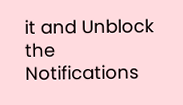it and Unblock the Notifications